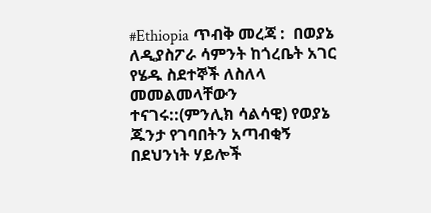#Ethiopia ጥብቅ መረጃ :  በወያኔ ለዲያስፖራ ሳምንት ከጎረቤት አገር የሄዱ ስደተኞች ለስለላ መመልመላቸውን ተናገሩ::(ምንሊክ ሳልሳዊ) የወያኔ ጁንታ የገባበትን አጣብቂኝ በደህንነት ሃይሎች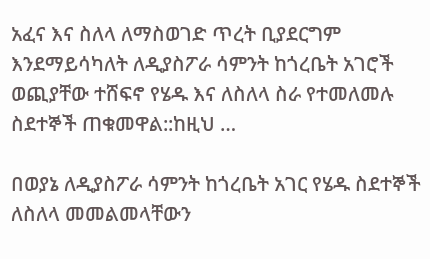አፈና እና ስለላ ለማስወገድ ጥረት ቢያደርግም እንደማይሳካለት ለዲያስፖራ ሳምንት ከጎረቤት አገሮች ወጪያቸው ተሸፍኖ የሄዱ እና ለስለላ ስራ የተመለመሉ ስደተኞች ጠቁመዋል::ከዚህ …

በወያኔ ለዲያስፖራ ሳምንት ከጎረቤት አገር የሄዱ ስደተኞች ለስለላ መመልመላቸውን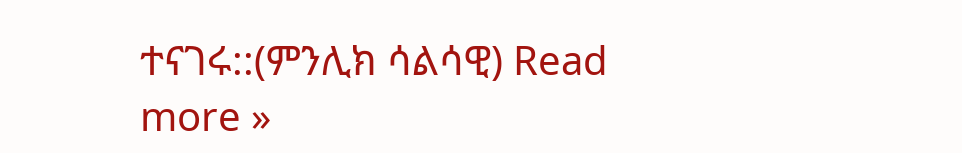ተናገሩ::(ምንሊክ ሳልሳዊ) Read more »